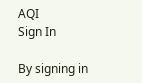AQI
Sign In

By signing in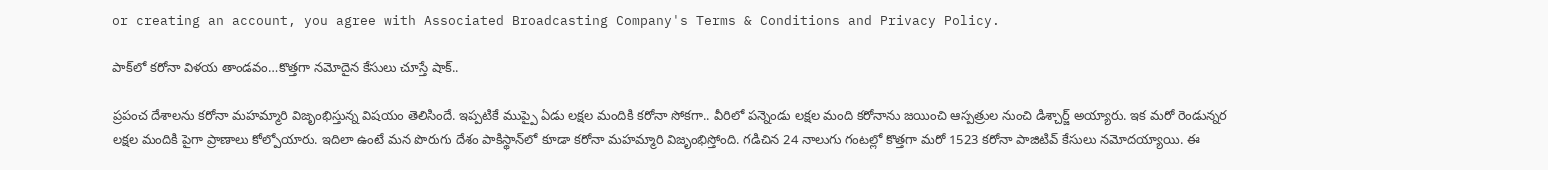or creating an account, you agree with Associated Broadcasting Company's Terms & Conditions and Privacy Policy.

పాక్‌లో కరోనా విళయ తాండవం…కొత్తగా నమోదైన కేసులు చూస్తే షాక్..

ప్రపంచ దేశాలను కరోనా మహమ్మారి విజృంభిస్తున్న విషయం తెలిసిందే. ఇప్పటికే ముప్పై ఏడు లక్షల మందికి కరోనా సోకగా.. వీరిలో పన్నెండు లక్షల మంది కరోనాను జయించి ఆస్పత్రుల నుంచి డిశ్చార్జ్ అయ్యారు. ఇక మరో రెండున్నర లక్షల మందికి పైగా ప్రాణాలు కోల్పోయారు. ఇదిలా ఉంటే మన పొరుగు దేశం పాకిస్థాన్‌లో కూడా కరోనా మహమ్మారి విజృంభిస్తోంది. గడిచిన 24 నాలుగు గంటల్లో కొత్తగా మరో 1523 కరోనా పాజిటివ్ కేసులు నమోదయ్యాయి. ఈ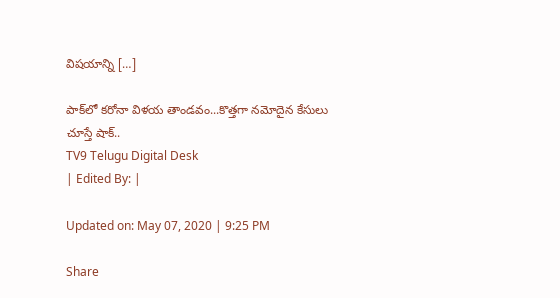విషయాన్ని […]

పాక్‌లో కరోనా విళయ తాండవం...కొత్తగా నమోదైన కేసులు చూస్తే షాక్..
TV9 Telugu Digital Desk
| Edited By: |

Updated on: May 07, 2020 | 9:25 PM

Share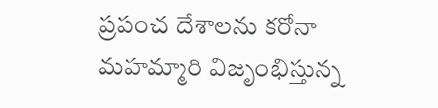ప్రపంచ దేశాలను కరోనా మహమ్మారి విజృంభిస్తున్న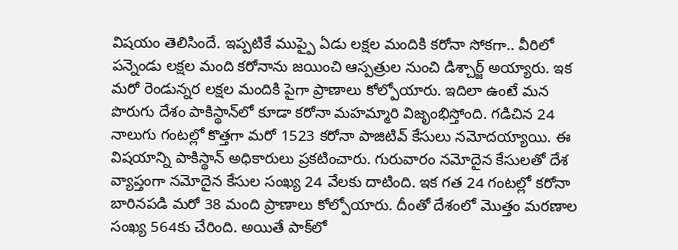విషయం తెలిసిందే. ఇప్పటికే ముప్పై ఏడు లక్షల మందికి కరోనా సోకగా.. వీరిలో పన్నెండు లక్షల మంది కరోనాను జయించి ఆస్పత్రుల నుంచి డిశ్చార్జ్ అయ్యారు. ఇక మరో రెండున్నర లక్షల మందికి పైగా ప్రాణాలు కోల్పోయారు. ఇదిలా ఉంటే మన పొరుగు దేశం పాకిస్థాన్‌లో కూడా కరోనా మహమ్మారి విజృంభిస్తోంది. గడిచిన 24 నాలుగు గంటల్లో కొత్తగా మరో 1523 కరోనా పాజిటివ్ కేసులు నమోదయ్యాయి. ఈ విషయాన్ని పాకిస్థాన్‌ అధికారులు ప్రకటించారు. గురువారం నమోదైన కేసులతో దేశ వ్యాప్తంగా నమోదైన కేసుల సంఖ్య 24 వేలకు దాటింది. ఇక గత 24 గంటల్లో కరోనా బారినపడి మరో 38 మంది ప్రాణాలు కోల్పోయారు. దీంతో దేశంలో మొత్తం మరణాల సంఖ్య 564కు చేరింది. అయితే పాక్‌లో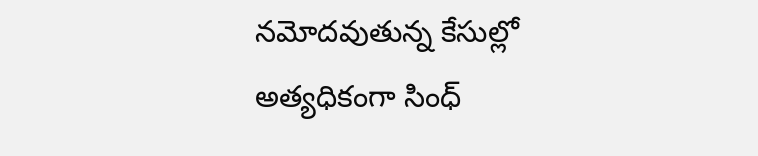నమోదవుతున్న కేసుల్లో అత్యధికంగా సింధ్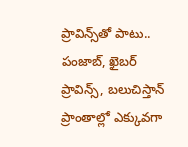ప్రావిన్స్‌తో పాటు.. పంజాబ్‌, ఖైబర్‌ ప్రావిన్స్‌, బలుచిస్తాన్‌ ప్రాంతాల్లో ఎక్కువగా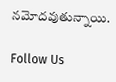నమోదవుతున్నాయి.

Follow Us